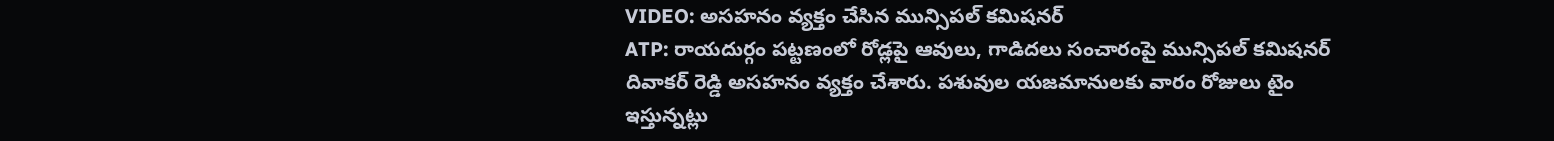VIDEO: అసహనం వ్యక్తం చేసిన మున్సిపల్ కమిషనర్
ATP: రాయదుర్గం పట్టణంలో రోడ్లపై ఆవులు, గాడిదలు సంచారంపై మున్సిపల్ కమిషనర్ దివాకర్ రెడ్డి అసహనం వ్యక్తం చేశారు. పశువుల యజమానులకు వారం రోజులు టైం ఇస్తున్నట్లు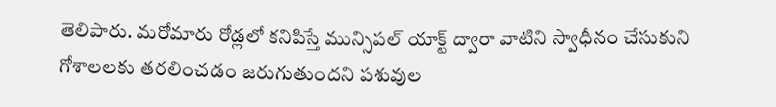తెలిపారు. మరోమారు రోడ్లలో కనిపిస్తే మున్సిపల్ యాక్ట్ ద్వారా వాటిని స్వాధీనం చేసుకుని గోశాలలకు తరలించడం జరుగుతుందని పశువుల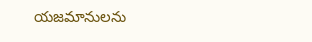యజమానులను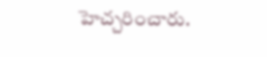హెచ్చరించారు.